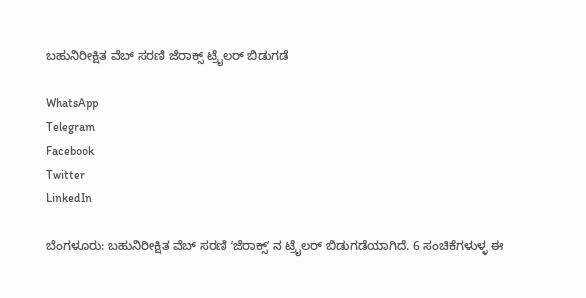ಬಹುನಿರೀಕ್ಷಿತ ವೆಬ್‌ ಸರಣಿ ಜೆರಾಕ್ಸ್‌ ಟ್ರೈಲರ್‌ ಬಿಡುಗಡೆ

WhatsApp
Telegram
Facebook
Twitter
LinkedIn

ಬೆಂಗಳೂರು: ಬಹುನಿರೀಕ್ಷಿತ ವೆಬ್‌ ಸರಣಿ ʼಜೆರಾಕ್ಸ್‌ʼ ನ ಟ್ರೈಲರ್‌ ಬಿಡುಗಡೆಯಾಗಿದೆ. 6 ಸಂಚಿಕೆಗಳುಳ್ಳ ಈ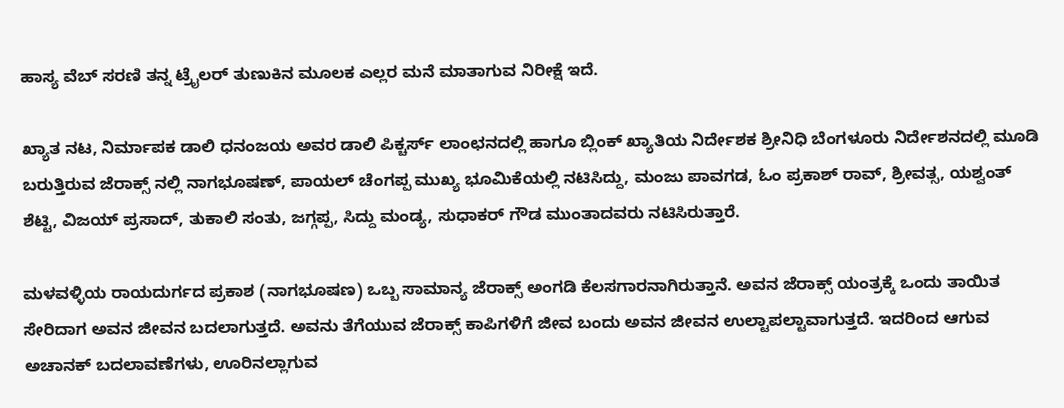ಹಾಸ್ಯ ವೆಬ್‌ ಸರಣಿ ತನ್ನ ಟ್ರೈಲರ್‌ ತುಣುಕಿನ ಮೂಲಕ ಎಲ್ಲರ ಮನೆ ಮಾತಾಗುವ ನಿರೀಕ್ಷೆ ಇದೆ.

ಖ್ಯಾತ ನಟ, ನಿರ್ಮಾಪಕ ಡಾಲಿ ಧನಂಜಯ ಅವರ ಡಾಲಿ ಪಿಕ್ಚರ್ಸ್‌ ಲಾಂಛನದಲ್ಲಿ ಹಾಗೂ ಬ್ಲಿಂಕ್‌ ಖ್ಯಾತಿಯ ನಿರ್ದೇಶಕ ಶ್ರೀನಿಧಿ ಬೆಂಗಳೂರು ನಿರ್ದೇಶನದಲ್ಲಿ ಮೂಡಿ ಬರುತ್ತಿರುವ ಜೆರಾಕ್ಸ್‌ ನಲ್ಲಿ ನಾಗಭೂಷಣ್‌, ಪಾಯಲ್‌ ಚೆಂಗಪ್ಪ ಮುಖ್ಯ ಭೂಮಿಕೆಯಲ್ಲಿ ನಟಿಸಿದ್ದು, ಮಂಜು ಪಾವಗಡ, ಓಂ ಪ್ರಕಾಶ್‌ ರಾವ್‌, ಶ್ರೀವತ್ಸ, ಯಶ್ವಂತ್‌ ಶೆಟ್ಟಿ, ವಿಜಯ್‌ ಪ್ರಸಾದ್‌, ತುಕಾಲಿ ಸಂತು, ಜಗ್ಗಪ್ಪ, ಸಿದ್ದು ಮಂಡ್ಯ, ಸುಧಾಕರ್‌ ಗೌಡ ಮುಂತಾದವರು ನಟಿಸಿರುತ್ತಾರೆ.

ಮಳವಳ್ಳಿಯ ರಾಯದುರ್ಗದ ಪ್ರಕಾಶ (ನಾಗಭೂಷಣ) ಒಬ್ಬ ಸಾಮಾನ್ಯ ಜೆರಾಕ್ಸ್‌ ಅಂಗಡಿ ಕೆಲಸಗಾರನಾಗಿರುತ್ತಾನೆ. ಅವನ ಜೆರಾಕ್ಸ್‌ ಯಂತ್ರಕ್ಕೆ ಒಂದು ತಾಯಿತ ಸೇರಿದಾಗ ಅವನ ಜೀವನ ಬದಲಾಗುತ್ತದೆ. ಅವನು ತೆಗೆಯುವ ಜೆರಾಕ್ಸ್‌ ಕಾಪಿಗಳಿಗೆ ಜೀವ ಬಂದು ಅವನ ಜೀವನ ಉಲ್ಟಾಪಲ್ಟಾವಾಗುತ್ತದೆ. ಇದರಿಂದ ಆಗುವ ಅಚಾನಕ್‌ ಬದಲಾವಣೆಗಳು, ಊರಿನಲ್ಲಾಗುವ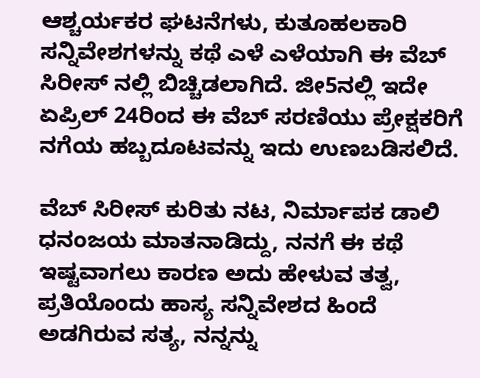ಆಶ್ಚರ್ಯಕರ ಘಟನೆಗಳು, ಕುತೂಹಲಕಾರಿ ಸನ್ನಿವೇಶಗಳನ್ನು ಕಥೆ ಎಳೆ ಎಳೆಯಾಗಿ ಈ ವೆಬ್ ಸಿರೀಸ್ ನಲ್ಲಿ ಬಿಚ್ಚಿಡಲಾಗಿದೆ. ಜೀ5ನಲ್ಲಿ ಇದೇ ಏಪ್ರಿಲ್‌ 24ರಿಂದ ಈ ವೆಬ್‌ ಸರಣಿಯು ಪ್ರೇಕ್ಷಕರಿಗೆ ನಗೆಯ ಹಬ್ಬದೂಟವನ್ನು ಇದು ಉಣಬಡಿಸಲಿದೆ.

ವೆಬ್ ಸಿರೀಸ್ ಕುರಿತು ನಟ, ನಿರ್ಮಾಪಕ ಡಾಲಿ ಧನಂಜಯ ಮಾತನಾಡಿದ್ದು, ನನಗೆ ಈ ಕಥೆ ಇಷ್ಟವಾಗಲು ಕಾರಣ ಅದು ಹೇಳುವ ತತ್ವ, ಪ್ರತಿಯೊಂದು ಹಾಸ್ಯ ಸನ್ನಿವೇಶದ ಹಿಂದೆ ಅಡಗಿರುವ ಸತ್ಯ, ನನ್ನನ್ನು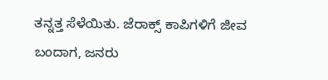ತನ್ನತ್ತ ಸೆಳೆಯಿತು. ಜೆರಾಕ್ಸ್‌ ಕಾಪಿಗಳಿಗೆ ಜೀವ ಬಂದಾಗ, ಜನರು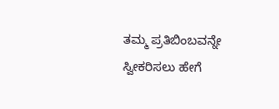ತಮ್ಮ ಪ್ರತಿಬಿಂಬವನ್ನೇ ಸ್ವೀಕರಿಸಲು ಹೇಗೆ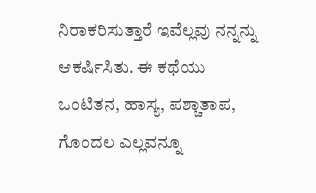ನಿರಾಕರಿಸುತ್ತಾರೆ ಇವೆಲ್ಲವು ನನ್ನನ್ನು ಆಕರ್ಷಿಸಿತು. ಈ ಕಥೆಯು ಒಂಟಿತನ, ಹಾಸ್ಯ, ಪಶ್ಚಾತಾಪ, ಗೊಂದಲ ಎಲ್ಲವನ್ನೂ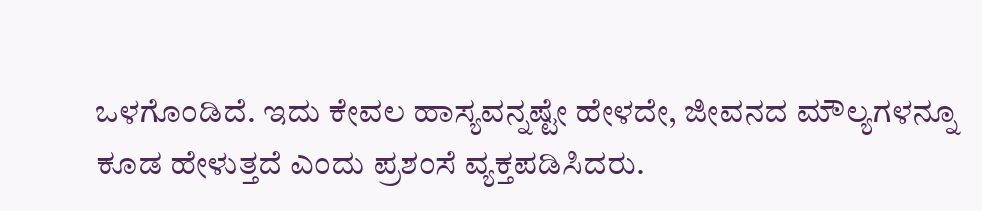ಒಳಗೊಂಡಿದೆ. ಇದು ಕೇವಲ ಹಾಸ್ಯವನ್ನಷ್ಟೇ ಹೇಳದೇ, ಜೀವನದ ಮೌಲ್ಯಗಳನ್ನೂ ಕೂಡ ಹೇಳುತ್ತದೆ ಎಂದು ಪ್ರಶಂಸೆ ವ್ಯಕ್ತಪಡಿಸಿದರು.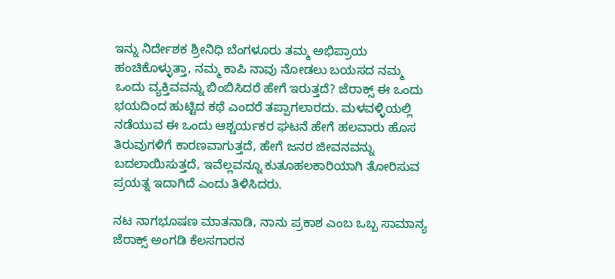ಇನ್ನು ನಿರ್ದೇಶಕ ಶ್ರೀನಿಧಿ ಬೆಂಗಳೂರು ತಮ್ಮ ಅಭಿಪ್ರಾಯ ಹಂಚಿಕೊಳ್ಳುತ್ತಾ, ನಮ್ಮ ಕಾಪಿ ನಾವು ನೋಡಲು ಬಯಸದ ನಮ್ಮ ಒಂದು ವ್ಯಕ್ತಿವವನ್ನು ಬಿಂಬಿಸಿದರೆ ಹೇಗೆ ಇರುತ್ತದೆ? ಜೆರಾಕ್ಸ್‌ ಈ ಒಂದು ಭಯದಿಂದ ಹುಟ್ಟಿದ ಕಥೆ ಎಂದರೆ ತಪ್ಪಾಗಲಾರದು. ಮಳವಳ್ಳಿಯಲ್ಲಿ ನಡೆಯುವ ಈ ಒಂದು ಆಶ್ಚರ್ಯಕರ ಘಟನೆ ಹೇಗೆ ಹಲವಾರು ಹೊಸ ತಿರುವುಗಳಿಗೆ ಕಾರಣವಾಗುತ್ತದೆ, ಹೇಗೆ ಜನರ ಜೀವನವನ್ನು ಬದಲಾಯಿಸುತ್ತದೆ, ಇವೆಲ್ಲವನ್ನೂ ಕುತೂಹಲಕಾರಿಯಾಗಿ ತೋರಿಸುವ ಪ್ರಯತ್ನ ಇದಾಗಿದೆ ಎಂದು ತಿಳಿಸಿದರು.

ನಟ ನಾಗಭೂಷಣ ಮಾತನಾಡಿ, ನಾನು ಪ್ರಕಾಶ ಎಂಬ ಒಬ್ಬ ಸಾಮಾನ್ಯ ಜೆರಾಕ್ಸ್‌ ಅಂಗಡಿ ಕೆಲಸಗಾರನ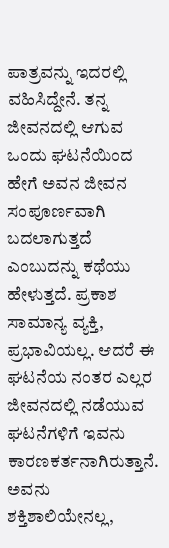ಪಾತ್ರವನ್ನು ಇದರಲ್ಲಿ ವಹಿಸಿದ್ದೇನೆ. ತನ್ನ ಜೀವನದಲ್ಲಿ ಆಗುವ ಒಂದು ಘಟನೆಯಿಂದ ಹೇಗೆ ಅವನ ಜೀವನ ಸಂಪೂರ್ಣವಾಗಿ ಬದಲಾಗುತ್ತದೆ ಎಂಬುದನ್ನು ಕಥೆಯು ಹೇಳುತ್ತದೆ. ಪ್ರಕಾಶ ಸಾಮಾನ್ಯ ವ್ಯಕ್ತಿ, ಪ್ರಭಾವಿಯಲ್ಲ. ಆದರೆ ಈ ಘಟನೆಯ ನಂತರ ಎಲ್ಲರ ಜೀವನದಲ್ಲಿ ನಡೆಯುವ ಘಟನೆಗಳಿಗೆ ಇವನು ಕಾರಣಕರ್ತನಾಗಿರುತ್ತಾನೆ. ಅವನು ಶಕ್ತಿಶಾಲಿಯೇನಲ್ಲ,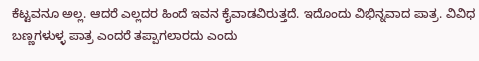ಕೆಟ್ಟವನೂ ಅಲ್ಲ. ಆದರೆ ಎಲ್ಲದರ ಹಿಂದೆ ಇವನ ಕೈವಾಡವಿರುತ್ತದೆ. ಇದೊಂದು ವಿಭಿನ್ನವಾದ ಪಾತ್ರ. ವಿವಿಧ ಬಣ್ಣಗಳುಳ್ಳ ಪಾತ್ರ ಎಂದರೆ ತಪ್ಪಾಗಲಾರದು ಎಂದು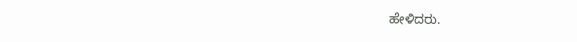ಹೇಳಿದರು.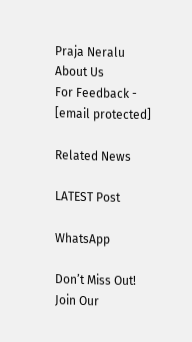Praja Neralu   About Us
For Feedback - [email protected]

Related News

LATEST Post

WhatsApp

Don’t Miss Out! Join Our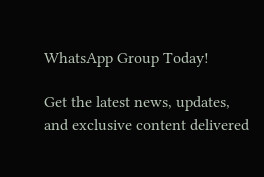WhatsApp Group Today!

Get the latest news, updates, and exclusive content delivered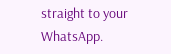straight to your WhatsApp.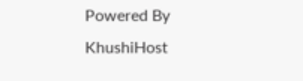Powered By KhushiHost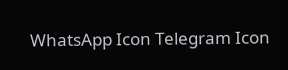WhatsApp Icon Telegram Icon